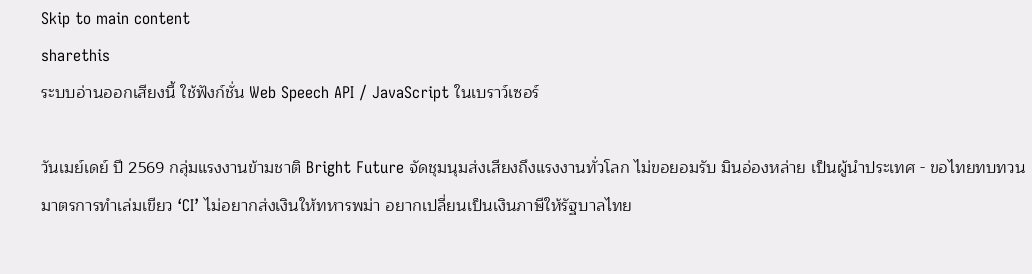Skip to main content
sharethis
ระบบอ่านออกเสียงนี้ ใช้ฟังก์ชั่น Web Speech API / JavaScript ในเบราว์เซอร์

วันเมย์เดย์ ปี 2569 กลุ่มแรงงานข้ามชาติ Bright Future จัดชุมนุมส่งเสียงถึงแรงงานทั่วโลก ไม่ขอยอมรับ มินอ่องหล่าย เป็นผู้นำประเทศ - ขอไทยทบทวนมาตรการทำเล่มเขียว ‘CI’ ไม่อยากส่งเงินให้ทหารพม่า อยากเปลี่ยนเป็นเงินภาษีให้รัฐบาลไทย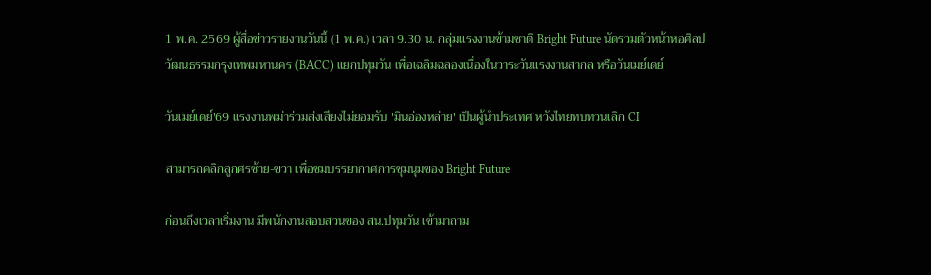1 พ.ค. 2569 ผู้สื่อข่าวรายงานวันนี้ (1 พ.ค.) เวลา 9.30 น. กลุ่มแรงงานข้ามชาติ Bright Future นัดรวมตัวหน้าหอศิลปวัฒนธรรมกรุงเทพมหานคร (BACC) แยกปทุมวัน เพื่อเฉลิมฉลองเนื่องในวาระวันแรงงานสากล หรือวันเมย์เดย์

วันเมย์เดย์'69 แรงงานพม่าร่วมส่งเสียงไม่ยอมรับ 'มินอ่องหล่าย' เป็นผู้นำประเทศ หวังไทยทบทวนเลิก CI

สามารถคลิกลูกศรซ้าย-ขวา เพื่อชมบรรยากาศการชุมนุมของ Bright Future

ก่อนถึงเวลาเริ่มงาน มีพนักงานสอบสวนของ สน.ปทุมวัน เข้ามาถาม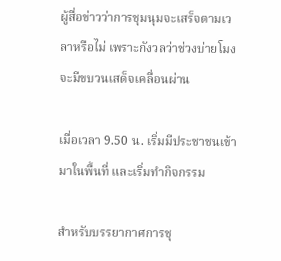ผู้สื่อข่าวว่าการชุมนุมจะเสร็จตามเวลาหรือไม่ เพราะกังวลว่าช่วงบ่ายโมงจะมีขบวนเสด็จเคลื่อนผ่าน

เมื่อเวลา 9.50 น. เริ่มมีประชาชนเข้ามาในพื้นที่ และเริ่มทำกิจกรรม

สำหรับบรรยากาศการชุ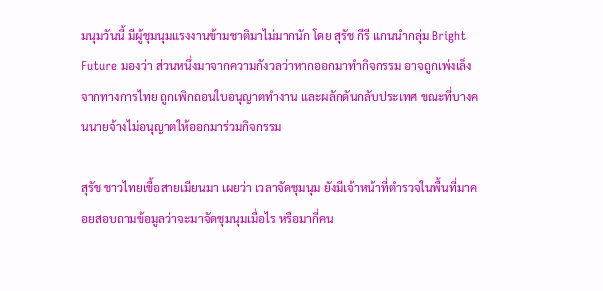มนุมวันนี้ มีผู้ชุมนุมแรงงานข้ามชาติมาไม่มากนัก โดย สุรัช กีรี แกนนำกลุ่ม Bright Future มองว่า ส่วนหนึ่งมาจากความกังวลว่าหากออกมาทำกิจกรรม อาจถูกเพ่งเล็งจากทางการไทย ถูกเพิกถอนใบอนุญาตทำงาน และผลักดันกลับประเทศ ขณะที่บางคนนายจ้างไม่อนุญาตให้ออกมาร่วมกิจกรรม

สุรัช ชาวไทยเขื้อสายเมียนมา เผยว่า เวลาจัดชุมนุม ยังมีเจ้าหน้าที่ตำรวจในพื้นที่มาคอยสอบถามข้อมูลว่าจะมาจัดชุมนุมเมื่อไร หรือมากี่คน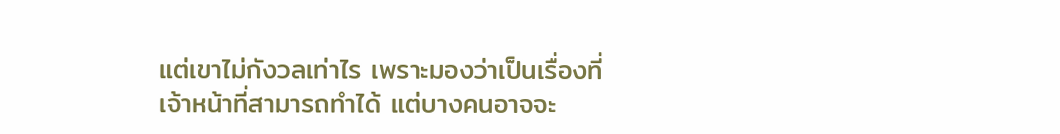แต่เขาไม่กังวลเท่าไร เพราะมองว่าเป็นเรื่องที่เจ้าหน้าที่สามารถทำได้ แต่บางคนอาจจะ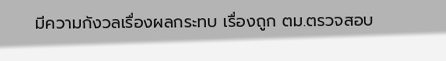มีความกังวลเรื่องผลกระทบ เรื่องถูก ตม.ตรวจสอบ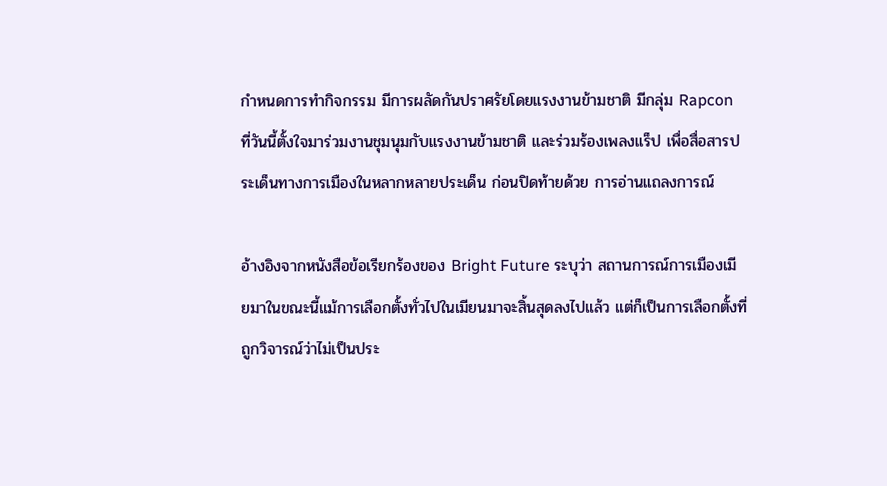กำหนดการทำกิจกรรม มีการผลัดกันปราศรัยโดยแรงงานข้ามชาติ มีกลุ่ม Rapcon ที่วันนี้ตั้งใจมาร่วมงานชุมนุมกับแรงงานข้ามชาติ และร่วมร้องเพลงแร็ป เพื่อสื่อสารประเด็นทางการเมืองในหลากหลายประเด็น ก่อนปิดท้ายด้วย การอ่านแถลงการณ์

อ้างอิงจากหนังสือข้อเรียกร้องของ Bright Future ระบุว่า สถานการณ์การเมืองเมียมาในขณะนี้แม้การเลือกตั้งทั่วไปในเมียนมาจะสิ้นสุดลงไปแล้ว แต่ก็เป็นการเลือกตั้งที่ถูกวิจารณ์ว่าไม่เป็นประ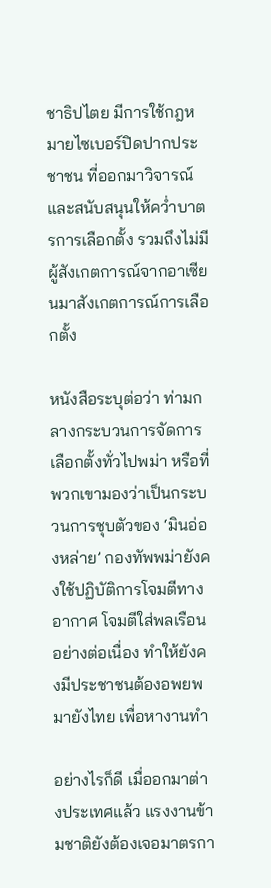ชาธิปไตย มีการใช้กฎหมายไซเบอร์ปิดปากประชาชน ที่ออกมาวิจารณ์ และสนับสนุนให้คว่ำบาตรการเลือกตั้ง รวมถึงไม่มีผู้สังเกตการณ์จากอาเซียนมาสังเกตการณ์การเลือกตั้ง

หนังสือระบุต่อว่า ท่ามกลางกระบวนการจัดการเลือกตั้งทั่วไปพม่า หรือที่พวกเขามองว่าเป็นกระบวนการชุบตัวของ ‘มินอ่องหล่าย’ กองทัพพม่ายังคงใช้ปฏิบัติการโจมตีทางอากาศ โจมตีใส่พลเรือนอย่างต่อเนื่อง ทำให้ยังคงมีประชาชนต้องอพยพมายังไทย เพื่อหางานทำ

อย่างไรก็ดี เมื่ออกมาต่างประเทศแล้ว แรงงานข้ามชาติยังต้องเจอมาตรกา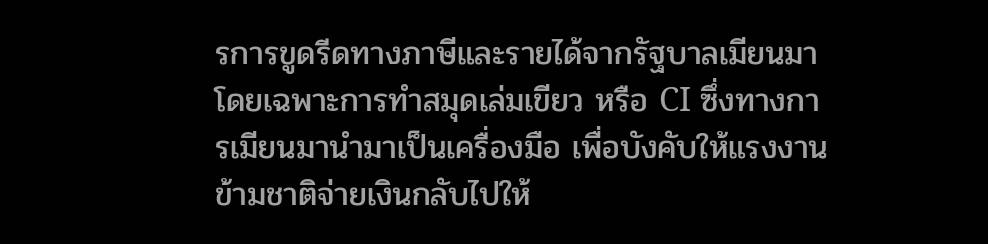รการขูดรีดทางภาษีและรายได้จากรัฐบาลเมียนมา โดยเฉพาะการทำสมุดเล่มเขียว หรือ CI ซึ่งทางการเมียนมานำมาเป็นเครื่องมือ เพื่อบังคับให้แรงงานข้ามชาติจ่ายเงินกลับไปให้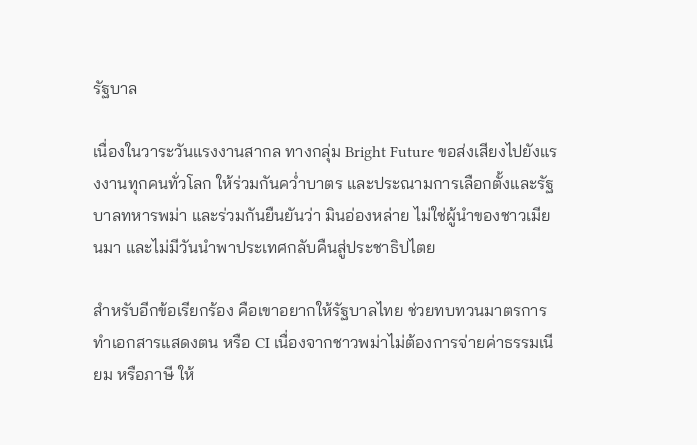รัฐบาล

เนื่องในวาระวันแรงงานสากล ทางกลุ่ม Bright Future ขอส่งเสียงไปยังแรงงานทุกคนทั่วโลก ให้ร่วมกันคว่ำบาตร และประณามการเลือกตั้งและรัฐบาลทหารพม่า และร่วมกันยืนยันว่า มินอ่องหล่าย ไม่ใช่ผู้นำของชาวเมียนมา และไม่มีวันนำพาประเทศกลับคืนสู่ประชาธิปไตย

สำหรับอีกข้อเรียกร้อง คือเขาอยากให้รัฐบาลไทย ช่วยทบทวนมาตรการทำเอกสารแสดงตน หรือ CI เนื่องจากชาวพม่าไม่ต้องการจ่ายค่าธรรมเนียม หรือภาษี ให้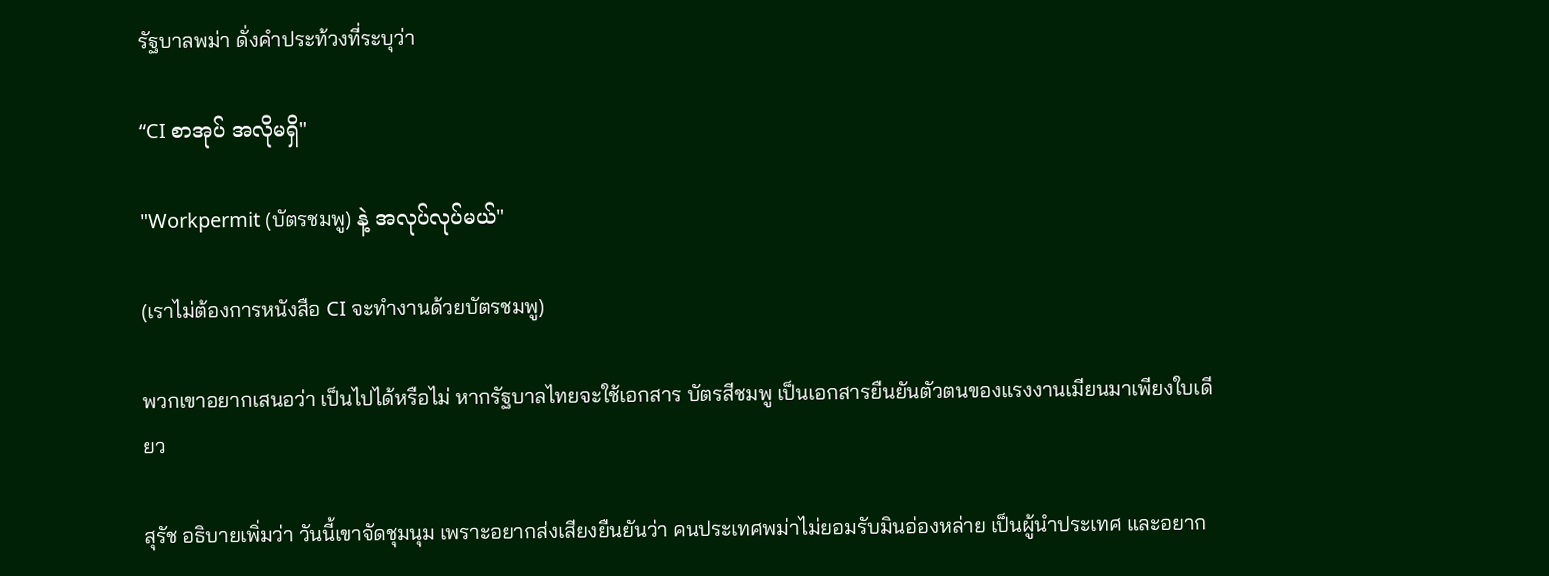รัฐบาลพม่า ดั่งคำประท้วงที่ระบุว่า

“CI စာအုပ် အလိုမရှိ"

"Workpermit (บัตรชมพู) နဲ့ အလုပ်လုပ်မယ်"

(เราไม่ต้องการหนังสือ CI จะทำงานด้วยบัตรชมพู)

พวกเขาอยากเสนอว่า เป็นไปได้หรือไม่ หากรัฐบาลไทยจะใช้เอกสาร บัตรสีชมพู เป็นเอกสารยืนยันตัวตนของแรงงานเมียนมาเพียงใบเดียว

สุรัช อธิบายเพิ่มว่า วันนี้เขาจัดชุมนุม เพราะอยากส่งเสียงยืนยันว่า คนประเทศพม่าไม่ยอมรับมินอ่องหล่าย เป็นผู้นำประเทศ และอยาก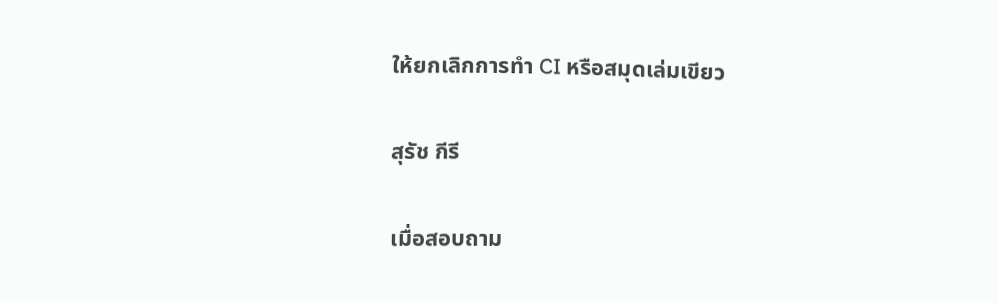ให้ยกเลิกการทำ CI หรือสมุดเล่มเขียว

สุรัช กีรี

เมื่อสอบถาม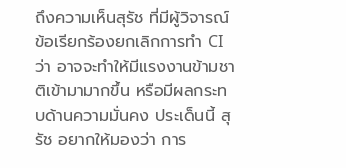ถึงความเห็นสุรัช ที่มีผู้วิจารณ์ข้อเรียกร้องยกเลิกการทำ CI ว่า อาจจะทำให้มีแรงงานข้ามชาติเข้ามามากขึ้น หรือมีผลกระทบด้านความมั่นคง ประเด็นนี้ สุรัช อยากให้มองว่า การ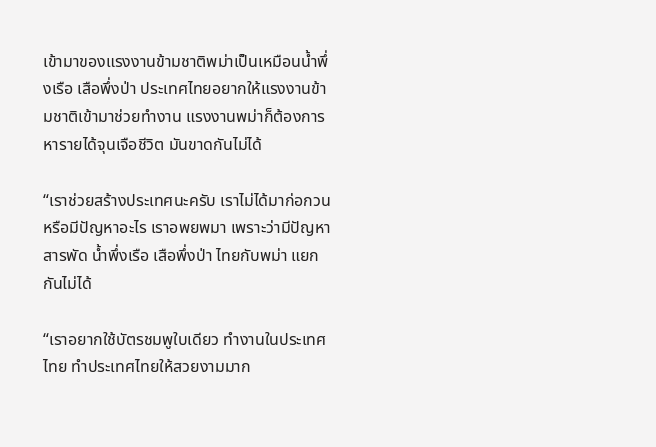เข้ามาของแรงงานข้ามชาติพม่าเป็นเหมือนน้ำพึ่งเรือ เสือพึ่งป่า ประเทศไทยอยากให้แรงงานข้ามชาติเข้ามาช่วยทำงาน แรงงานพม่าก็ต้องการหารายได้จุนเจือชีวิต มันขาดกันไม่ได้

“เราช่วยสร้างประเทศนะครับ เราไม่ได้มาก่อกวน หรือมีปัญหาอะไร เราอพยพมา เพราะว่ามีปัญหาสารพัด น้ำพึ่งเรือ เสือพึ่งป่า ไทยกับพม่า แยกกันไม่ได้

“เราอยากใช้บัตรชมพูใบเดียว ทำงานในประเทศไทย ทำประเทศไทยให้สวยงามมาก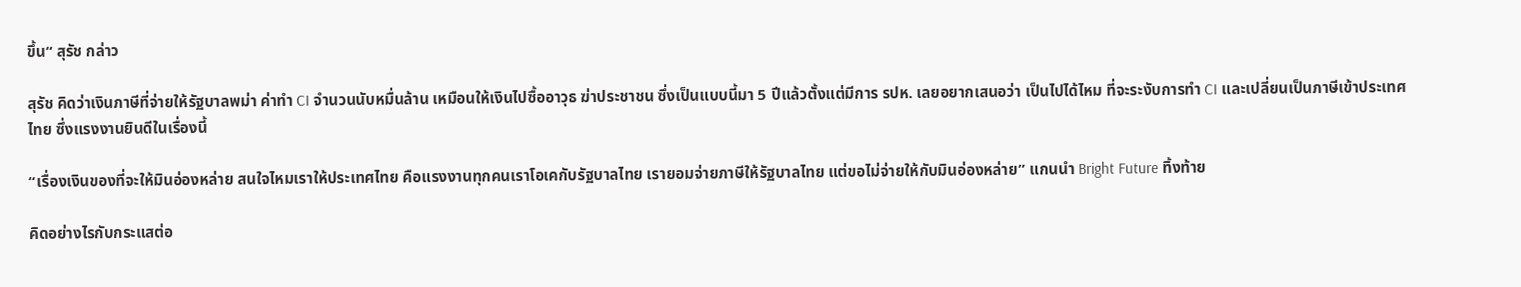ขึ้น“ สุรัช กล่าว

สุรัช คิดว่าเงินภาษีที่จ่ายให้รัฐบาลพม่า ค่าทำ CI จำนวนนับหมื่นล้าน เหมือนให้เงินไปซื้ออาวุธ ฆ่าประชาชน ซึ่งเป็นแบบนี้มา 5 ปีแล้วตั้งแต่มีการ รปห. เลยอยากเสนอว่า เป็นไปได้ไหม ที่จะระงับการทำ CI และเปลี่ยนเป็นภาษีเข้าประเทศไทย ซึ่งแรงงานยินดีในเรื่องนี้

“เรื่องเงินของที่จะให้มินอ่องหล่าย สนใจไหมเราให้ประเทศไทย คือแรงงานทุกคนเราโอเคกับรัฐบาลไทย เรายอมจ่ายภาษีให้รัฐบาลไทย แต่ขอไม่จ่ายให้กับมินอ่องหล่าย” แกนนำ Bright Future ทิ้งท้าย

คิดอย่างไรกับกระแสต่อ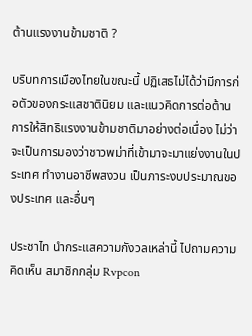ต้านแรงงานข้ามชาติ ?

บริบทการเมืองไทยในขณะนี้ ปฏิเสธไม่ได้ว่ามีการก่อตัวของกระแสชาตินิยม และแนวคิดการต่อต้านการให้สิทธิแรงงานข้ามชาติมาอย่างต่อเนื่อง ไม่ว่าจะเป็นการมองว่าชาวพม่าที่เข้ามาจะมาแย่งงานในประเทศ ทำงานอาชีพสงวน เป็นภาระงบประมาณของประเทศ และอื่นๆ

ประชาไท นำกระแสความกังวลเหล่านี้ ไปถามความคิดเห็น สมาชิกกลุ่ม Rvpcon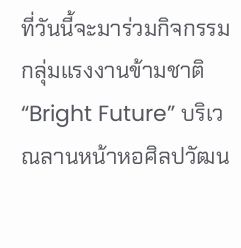ที่วันนี้จะมาร่วมกิจกรรมกลุ่มแรงงานข้ามชาติ “Bright Future” บริเวณลานหน้าหอศิลปวัฒน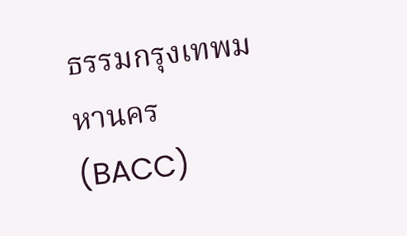ธรรมกรุงเทพมหานคร (BACC)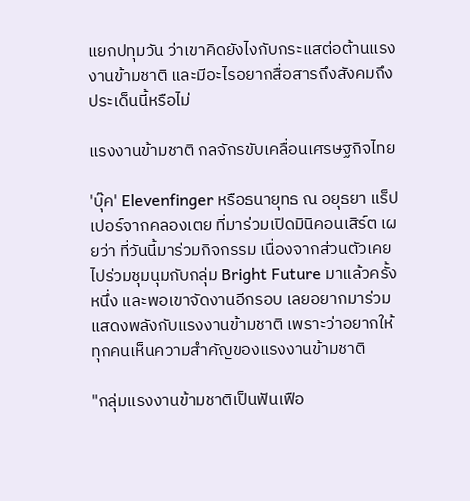แยกปทุมวัน ว่าเขาคิดยังไงกับกระแสต่อต้านแรงงานข้ามชาติ และมีอะไรอยากสื่อสารถึงสังคมถึงประเด็นนี้หรือไม่

แรงงานข้ามชาติ กลจักรขับเคลื่อนเศรษฐกิจไทย

'บุ๊ค' Elevenfinger หรือธนายุทธ ณ อยุธยา แร็ปเปอร์จากคลองเตย ที่มาร่วมเปิดมินิคอนเสิร์ต เผยว่า ที่วันนี้มาร่วมกิจกรรม เนื่องจากส่วนตัวเคยไปร่วมชุมนุมกับกลุ่ม Bright Future มาแล้วครั้งหนึ่ง และพอเขาจัดงานอีกรอบ เลยอยากมาร่วมแสดงพลังกับแรงงานข้ามชาติ เพราะว่าอยากให้ทุกคนเห็นความสำคัญของแรงงานข้ามชาติ

"กลุ่มแรงงานข้ามชาติเป็นฟันเฟือ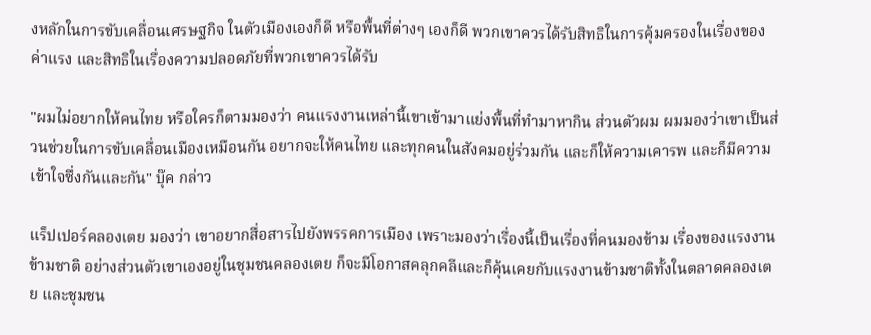งหลักในการขับเคลื่อนเศรษฐกิจ ในตัวเมืองเองก็ดี หรือพื้นที่ต่างๆ เองก็ดี พวกเขาควรได้รับสิทธิในการคุ้มครองในเรื่องของค่าแรง และสิทธิในเรื่องความปลอดภัยที่พวกเขาควรได้รับ

"ผมไม่อยากให้คนไทย หรือใครก็ตามมองว่า คนแรงงานเหล่านี้เขาเข้ามาแย่งพื้นที่ทำมาหากิน ส่วนตัวผม ผมมองว่าเขาเป็นส่วนช่วยในการขับเคลื่อนเมืองเหมือนกัน อยากจะให้คนไทย และทุกคนในสังคมอยู่ร่วมกัน และก็ให้ความเคารพ และก็มีความเข้าใจซึ่งกันและกัน" บุ๊ค กล่าว

แร็ปเปอร์คลองเตย มองว่า เขาอยากสื่อสารไปยังพรรคการเมือง เพราะมองว่าเรื่องนี้เป็นเรื่องที่คนมองข้าม เรื่องของแรงงานข้ามชาติ อย่างส่วนตัวเขาเองอยู่ในชุมชนคลองเตย ก็จะมีโอกาสคลุกคลีและก็คุ้นเคยกับแรงงานข้ามชาติทั้งในตลาดคลองเตย และชุมชน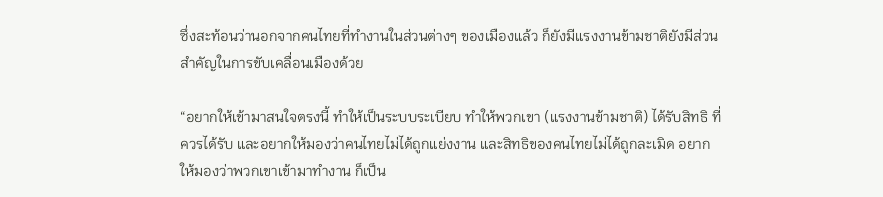ซึ่งสะท้อนว่านอกจากคนไทยที่ทำงานในส่วนต่างๆ ของเมืองแล้ว ก็ยังมีแรงงานข้ามชาติยังมีส่วนสำคัญในการขับเคลื่อนเมืองด้วย

“อยากให้เข้ามาสนใจตรงนี้ ทำให้เป็นระบบระเบียบ ทำให้พวกเขา (แรงงานข้ามชาติ) ได้รับสิทธิ ที่ควรได้รับ และอยากให้มองว่าคนไทยไม่ได้ถูกแย่งงาน และสิทธิของคนไทยไม่ได้ถูกละเมิด อยากให้มองว่าพวกเขาเข้ามาทำงาน ก็เป็น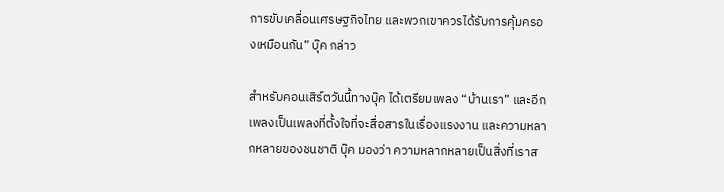การขับเคลื่อนเศรษฐกิจไทย และพวกเขาควรได้รับการคุ้มครองเหมือนกัน” บุ๊ค กล่าว

สำหรับคอนเสิร์ตวันนี้ทางบุ๊ค ได้เตรียมเพลง “บ้านเรา” และอีกเพลงเป็นเพลงที่ตั้งใจที่จะสื่อสารในเรื่องแรงงาน และความหลากหลายของชนชาติ บุ๊ค มองว่า ความหลากหลายเป็นสิ่งที่เราส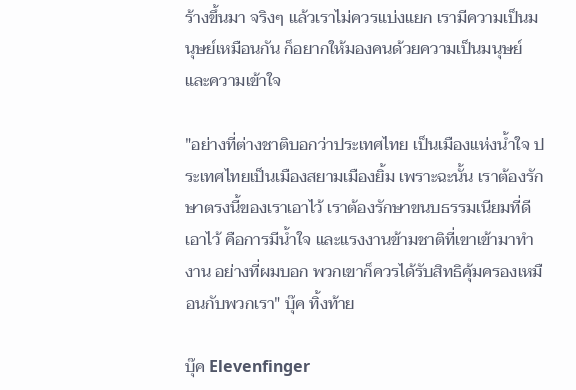ร้างขึ้นมา จริงๆ แล้วเราไม่ควรแบ่งแยก เรามีความเป็นมนุษย์เหมือนกัน ก็อยากให้มองคนด้วยความเป็นมนุษย์และความเข้าใจ

"อย่างที่ต่างชาติบอกว่าประเทศไทย เป็นเมืองแห่งน้ำใจ ประเทศไทยเป็นเมืองสยามเมืองยิ้ม เพราะฉะนั้น เราต้องรักษาตรงนี้ของเราเอาไว้ เราต้องรักษาขนบธรรมเนียมที่ดีเอาไว้ คือการมีน้ำใจ และแรงงานข้ามชาติที่เขาเข้ามาทำงาน อย่างที่ผมบอก พวกเขาก็ควรได้รับสิทธิคุ้มครองเหมือนกับพวกเรา" บุ๊ค ทิ้งท้าย

บุ๊ค Elevenfinger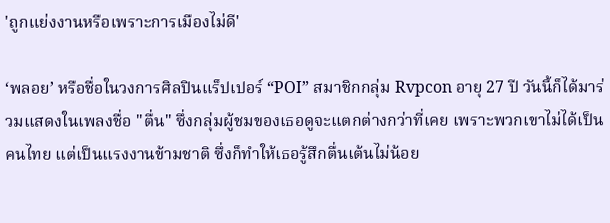'ถูกแย่งงานหรือเพราะการเมืองไม่ดี'

‘พลอย’ หรือชื่อในวงการศิลปินแร็ปเปอร์ “POI” สมาชิกกลุ่ม Rvpcon อายุ 27 ปี วันนี้ก็ได้มาร่วมแสดงในเพลงชื่อ "ตื่น" ซึ่งกลุ่มผู้ชมของเธอดูจะแตกต่างกว่าที่เคย เพราะพวกเขาไม่ได้เป็นคนไทย แต่เป็นแรงงานข้ามชาติ ซึ่งก็ทำให้เธอรู้สึกตื่นเต้นไม่น้อย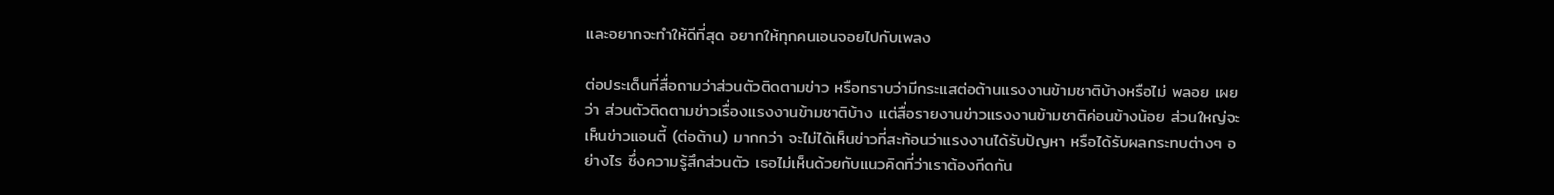และอยากจะทำให้ดีที่สุด อยากให้ทุกคนเอนจอยไปกับเพลง

ต่อประเด็นที่สื่อถามว่าส่วนตัวติดตามข่าว หรือทราบว่ามีกระแสต่อต้านแรงงานข้ามชาติบ้างหรือไม่ พลอย เผยว่า ส่วนตัวติดตามข่าวเรื่องแรงงานข้ามชาติบ้าง แต่สื่อรายงานข่าวแรงงานข้ามชาติค่อนข้างน้อย ส่วนใหญ่จะเห็นข่าวแอนตี้ (ต่อต้าน) มากกว่า จะไม่ได้เห็นข่าวที่สะท้อนว่าแรงงานได้รับปัญหา หรือได้รับผลกระทบต่างๆ อย่างไร ซึ่งความรู้สึกส่วนตัว เธอไม่เห็นด้วยกับแนวคิดที่ว่าเราต้องกีดกัน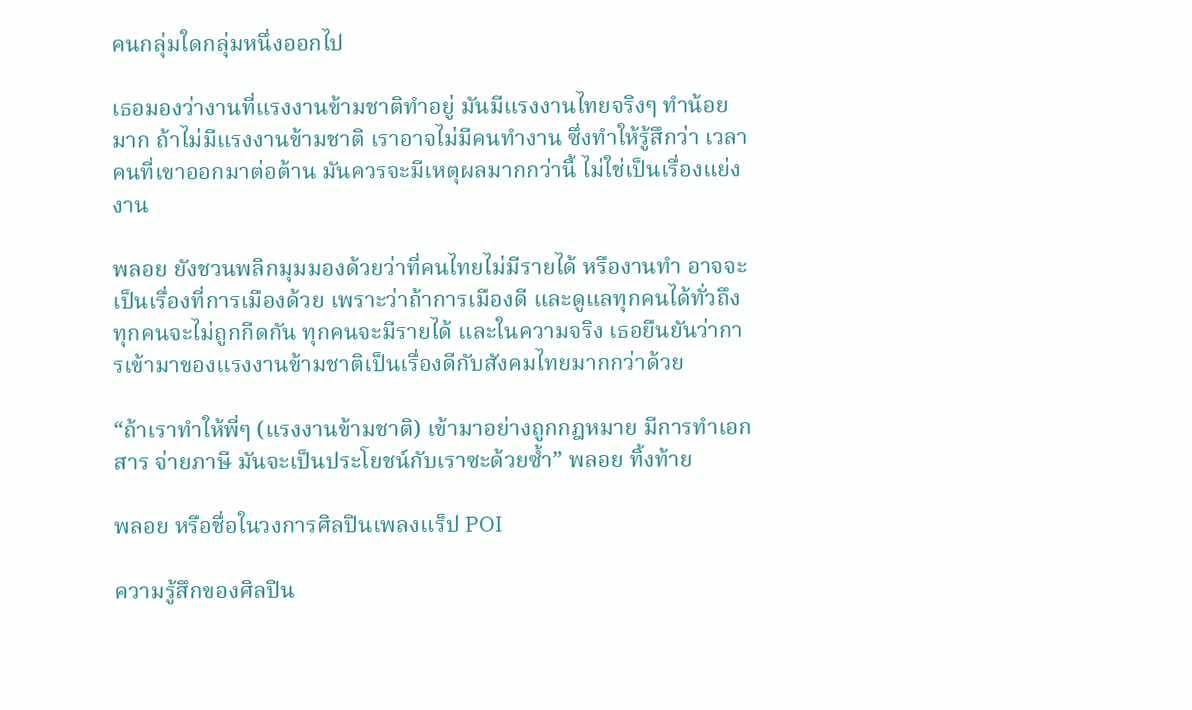คนกลุ่มใดกลุ่มหนึ่งออกไป

เธอมองว่างานที่แรงงานข้ามชาติทำอยู่ มันมีแรงงานไทยจริงๆ ทำน้อยมาก ถ้าไม่มีแรงงานข้ามชาติ เราอาจไม่มีคนทำงาน ซึ่งทำให้รู้สึกว่า เวลาคนที่เขาออกมาต่อต้าน มันควรจะมีเหตุผลมากกว่านี้ ไม่ใช่เป็นเรื่องแย่งงาน

พลอย ยังชวนพลิกมุมมองด้วยว่าที่คนไทยไม่มีรายได้ หรืองานทำ อาจจะเป็นเรื่องที่การเมืองด้วย เพราะว่าถ้าการเมืองดี และดูแลทุกคนได้ทั่วถึง ทุกคนจะไม่ถูกกีดกัน ทุกคนจะมีรายได้ และในความจริง เธอยืนยันว่าการเข้ามาของแรงงานข้ามชาติเป็นเรื่องดีกับสังคมไทยมากกว่าด้วย

“ถ้าเราทำให้พี่ๆ (แรงงานข้ามชาติ) เข้ามาอย่างถูกกฎหมาย มีการทำเอกสาร จ่ายภาษี มันจะเป็นประโยชน์กับเราซะด้วยซ้ำ” พลอย ทิ้งท้าย

พลอย หรือชื่อในวงการศิลปินเพลงแร็ป POI

ความรู้สึกของศิลปิน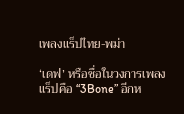เพลงแร็ปไทย-พม่า

‘เดฟ’ หรือชื่อในวงการเพลงแร็ปคือ “3Bone” อีกห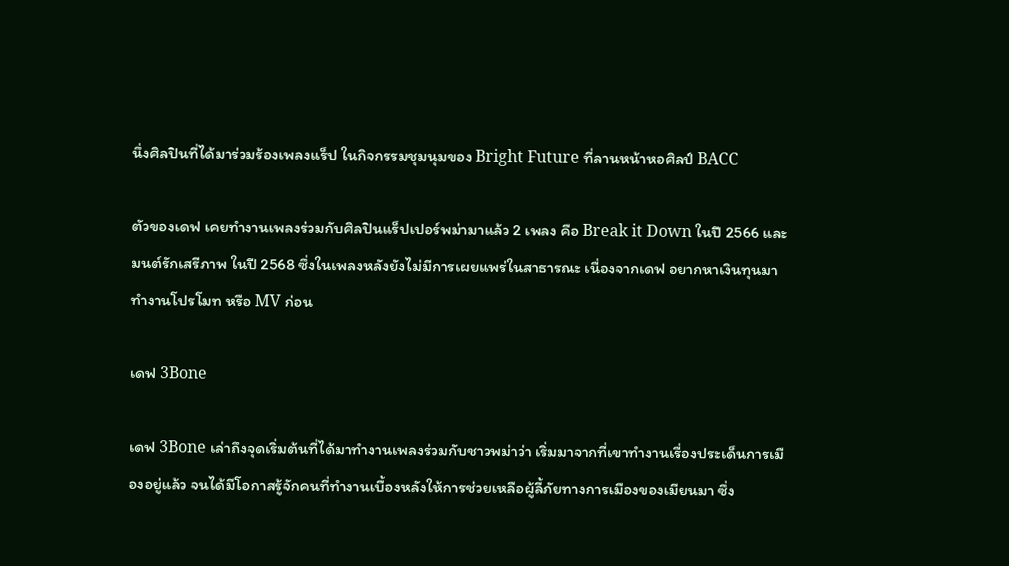นึ่งศิลปินที่ได้มาร่วมร้องเพลงแร็ป ในกิจกรรมชุมนุมของ Bright Future ที่ลานหน้าหอศิลป์ BACC

ตัวของเดฟ เคยทำงานเพลงร่วมกับศิลปินแร็ปเปอร์พม่ามาแล้ว 2 เพลง คือ Break it Down ในปี 2566 และมนต์รักเสรีภาพ ในปี 2568 ซึ่งในเพลงหลังยังไม่มีการเผยแพร่ในสาธารณะ เนื่องจากเดฟ อยากหาเงินทุนมาทำงานโปรโมท หรือ MV ก่อน

เดฟ 3Bone

เดฟ 3Bone เล่าถึงจุดเริ่มต้นที่ได้มาทำงานเพลงร่วมกับชาวพม่าว่า เริ่มมาจากที่เขาทำงานเรื่องประเด็นการเมืองอยู่แล้ว จนได้มีโอกาสรู้จักคนที่ทำงานเบื้องหลังให้การช่วยเหลือผู้ลี้ภัยทางการเมืองของเมียนมา ซึ่ง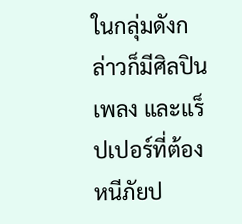ในกลุ่มดังกล่าวก็มีศิลปินเพลง และแร็ปเปอร์ที่ต้องหนีภัยป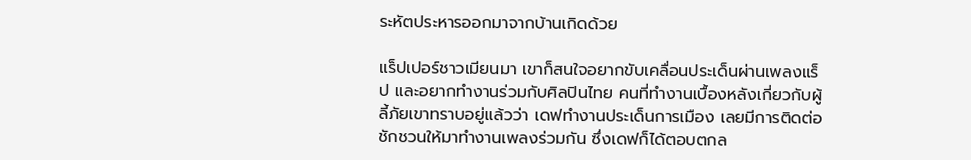ระหัตประหารออกมาจากบ้านเกิดด้วย

แร็ปเปอร์ชาวเมียนมา เขาก็สนใจอยากขับเคลื่อนประเด็นผ่านเพลงแร็ป และอยากทำงานร่วมกับศิลปินไทย คนที่ทำงานเบื้องหลังเกี่ยวกับผู้ลี้ภัยเขาทราบอยู่แล้วว่า เดฟทำงานประเด็นการเมือง เลยมีการติดต่อชักชวนให้มาทำงานเพลงร่วมกัน ซึ่งเดฟก็ได้ตอบตกล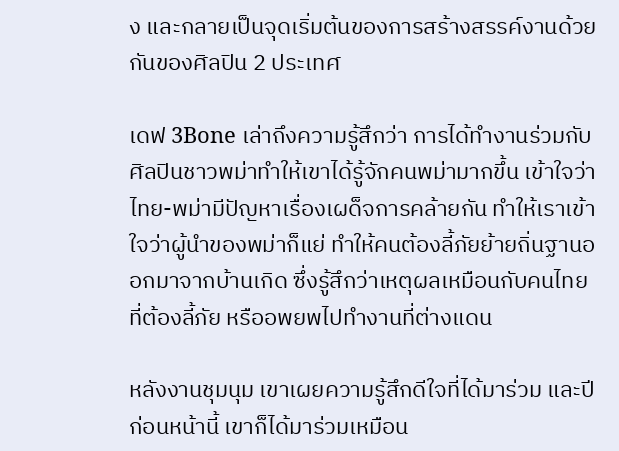ง และกลายเป็นจุดเริ่มต้นของการสร้างสรรค์งานด้วยกันของศิลปิน 2 ประเทศ

เดฟ 3Bone เล่าถึงความรู้สึกว่า การได้ทำงานร่วมกับศิลปินชาวพม่าทำให้เขาได้รู้จักคนพม่ามากขึ้น เข้าใจว่าไทย-พม่ามีปัญหาเรื่องเผด็จการคล้ายกัน ทำให้เราเข้าใจว่าผู้นำของพม่าก็แย่ ทำให้คนต้องลี้ภัยย้ายถิ่นฐานออกมาจากบ้านเกิด ซึ่งรู้สึกว่าเหตุผลเหมือนกับคนไทยที่ต้องลี้ภัย หรืออพยพไปทำงานที่ต่างแดน

หลังงานชุมนุม เขาเผยความรู้สึกดีใจที่ได้มาร่วม และปีก่อนหน้านี้ เขาก็ได้มาร่วมเหมือน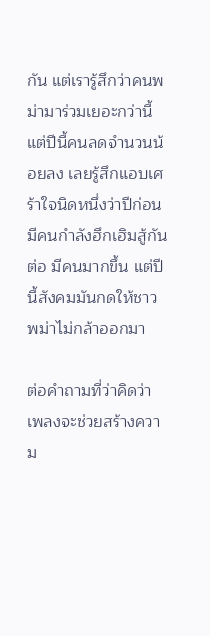กัน แต่เรารู้สึกว่าคนพม่ามาร่วมเยอะกว่านี้ แต่ปีนี้คนลดจำนวนน้อยลง เลยรู้สึกแอบเศร้าใจนิดหนึ่งว่าปีก่อนมีคนกำลังฮึกเฮิมสู้กันต่อ มีคนมากขึ้น แต่ปีนี้สังคมมันกดให้ชาวพม่าไม่กล้าออกมา

ต่อคำถามที่ว่าคิดว่าเพลงจะช่วยสร้างความ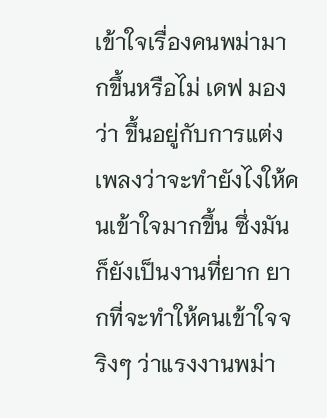เข้าใจเรื่องคนพม่ามากขึ้นหรือไม่ เดฟ มองว่า ขึ้นอยู่กับการแต่งเพลงว่าจะทำยังไงให้คนเข้าใจมากขึ้น ซึ่งมันก็ยังเป็นงานที่ยาก ยากที่จะทำให้คนเข้าใจจริงๆ ว่าแรงงานพม่า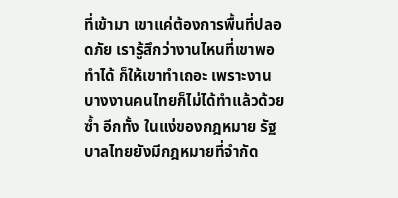ที่เข้ามา เขาแค่ต้องการพื้นที่ปลอดภัย เรารู้สึกว่างานไหนที่เขาพอทำได้ ก็ให้เขาทำเถอะ เพราะงานบางงานคนไทยก็ไม่ได้ทำแล้วด้วยซ้ำ อีกทั้ง ในแง่ของกฎหมาย รัฐบาลไทยยังมีกฎหมายที่จำกัด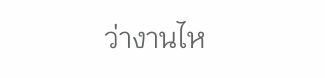ว่างานไห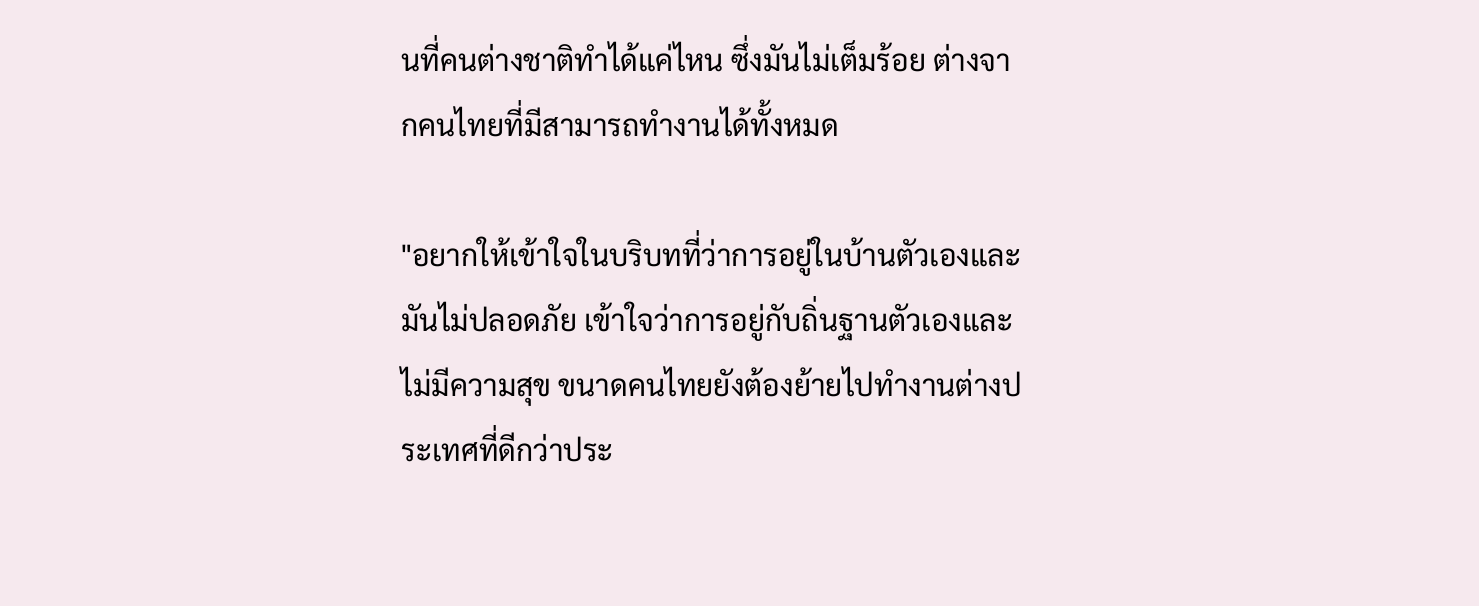นที่คนต่างชาติทำได้แค่ไหน ซึ่งมันไม่เต็มร้อย ต่างจากคนไทยที่มีสามารถทำงานได้ทั้งหมด

"อยากให้เข้าใจในบริบทที่ว่าการอยู่ในบ้านตัวเองและมันไม่ปลอดภัย เข้าใจว่าการอยู่กับถิ่นฐานตัวเองและไม่มีความสุข ขนาดคนไทยยังต้องย้ายไปทำงานต่างประเทศที่ดีกว่าประ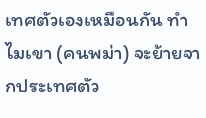เทศตัวเองเหมือนกัน ทำไมเขา (คนพม่า) จะย้ายจากประเทศตัว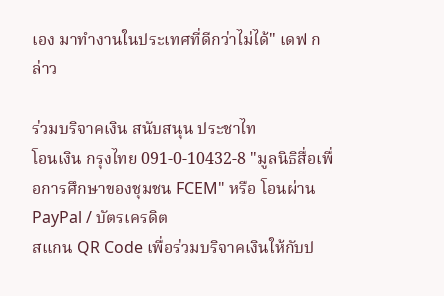เอง มาทำงานในประเทศที่ดีกว่าไม่ได้" เดฟ กล่าว

ร่วมบริจาคเงิน สนับสนุน ประชาไท
โอนเงิน กรุงไทย 091-0-10432-8 "มูลนิธิสื่อเพื่อการศึกษาของชุมชน FCEM" หรือ โอนผ่าน PayPal / บัตรเครดิต
สแกน QR Code เพื่อร่วมบริจาคเงินให้กับป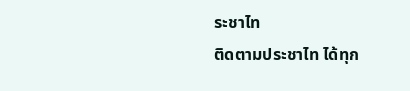ระชาไท
ติดตามประชาไท ได้ทุก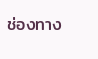ช่องทาง